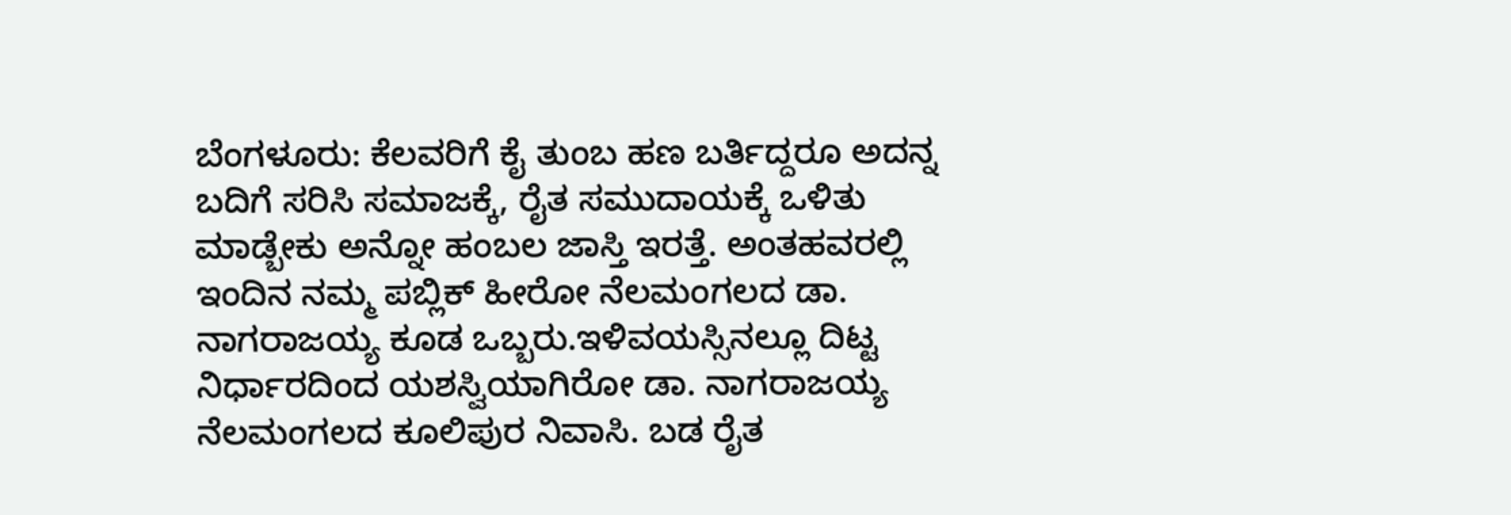ಬೆಂಗಳೂರು: ಕೆಲವರಿಗೆ ಕೈ ತುಂಬ ಹಣ ಬರ್ತಿದ್ದರೂ ಅದನ್ನ ಬದಿಗೆ ಸರಿಸಿ ಸಮಾಜಕ್ಕೆ, ರೈತ ಸಮುದಾಯಕ್ಕೆ ಒಳಿತು ಮಾಡ್ಬೇಕು ಅನ್ನೋ ಹಂಬಲ ಜಾಸ್ತಿ ಇರತ್ತೆ. ಅಂತಹವರಲ್ಲಿ ಇಂದಿನ ನಮ್ಮ ಪಬ್ಲಿಕ್ ಹೀರೋ ನೆಲಮಂಗಲದ ಡಾ. ನಾಗರಾಜಯ್ಯ ಕೂಡ ಒಬ್ಬರು.ಇಳಿವಯಸ್ಸಿನಲ್ಲೂ ದಿಟ್ಟ ನಿರ್ಧಾರದಿಂದ ಯಶಸ್ವಿಯಾಗಿರೋ ಡಾ. ನಾಗರಾಜಯ್ಯ ನೆಲಮಂಗಲದ ಕೂಲಿಪುರ ನಿವಾಸಿ. ಬಡ ರೈತ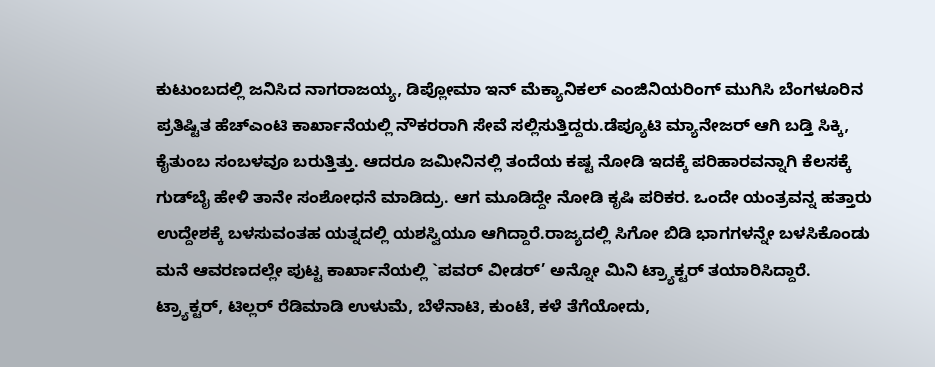ಕುಟುಂಬದಲ್ಲಿ ಜನಿಸಿದ ನಾಗರಾಜಯ್ಯ, ಡಿಪ್ಲೋಮಾ ಇನ್ ಮೆಕ್ಯಾನಿಕಲ್ ಎಂಜಿನಿಯರಿಂಗ್ ಮುಗಿಸಿ ಬೆಂಗಳೂರಿನ ಪ್ರತಿಷ್ಟಿತ ಹೆಚ್‍ಎಂಟಿ ಕಾರ್ಖಾನೆಯಲ್ಲಿ ನೌಕರರಾಗಿ ಸೇವೆ ಸಲ್ಲಿಸುತ್ತಿದ್ದರು.ಡೆಪ್ಯೂಟಿ ಮ್ಯಾನೇಜರ್ ಆಗಿ ಬಡ್ತಿ ಸಿಕ್ಕಿ, ಕೈತುಂಬ ಸಂಬಳವೂ ಬರುತ್ತಿತ್ತು. ಆದರೂ ಜಮೀನಿನಲ್ಲಿ ತಂದೆಯ ಕಷ್ಟ ನೋಡಿ ಇದಕ್ಕೆ ಪರಿಹಾರವನ್ನಾಗಿ ಕೆಲಸಕ್ಕೆ ಗುಡ್‍ಬೈ ಹೇಳಿ ತಾನೇ ಸಂಶೋಧನೆ ಮಾಡಿದ್ರು. ಆಗ ಮೂಡಿದ್ದೇ ನೋಡಿ ಕೃಷಿ ಪರಿಕರ. ಒಂದೇ ಯಂತ್ರವನ್ನ ಹತ್ತಾರು ಉದ್ದೇಶಕ್ಕೆ ಬಳಸುವಂತಹ ಯತ್ನದಲ್ಲಿ ಯಶಸ್ವಿಯೂ ಆಗಿದ್ದಾರೆ.ರಾಜ್ಯದಲ್ಲಿ ಸಿಗೋ ಬಿಡಿ ಭಾಗಗಳನ್ನೇ ಬಳಸಿಕೊಂಡು ಮನೆ ಆವರಣದಲ್ಲೇ ಪುಟ್ಟ ಕಾರ್ಖಾನೆಯಲ್ಲಿ `ಪವರ್ ವೀಡರ್’ ಅನ್ನೋ ಮಿನಿ ಟ್ರ್ಯಾಕ್ಟರ್ ತಯಾರಿಸಿದ್ದಾರೆ. ಟ್ರ್ಯಾಕ್ಟರ್, ಟಿಲ್ಲರ್ ರೆಡಿಮಾಡಿ ಉಳುಮೆ, ಬೆಳೆನಾಟಿ, ಕುಂಟೆ, ಕಳೆ ತೆಗೆಯೋದು,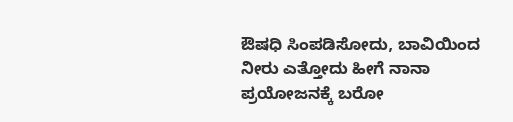ಔಷಧಿ ಸಿಂಪಡಿಸೋದು, ಬಾವಿಯಿಂದ ನೀರು ಎತ್ತೋದು ಹೀಗೆ ನಾನಾ ಪ್ರಯೋಜನಕ್ಕೆ ಬರೋ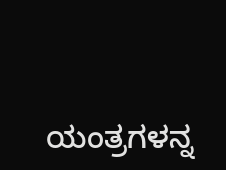ಯಂತ್ರಗಳನ್ನ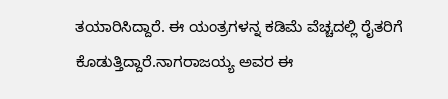ತಯಾರಿಸಿದ್ದಾರೆ. ಈ ಯಂತ್ರಗಳನ್ನ ಕಡಿಮೆ ವೆಚ್ಚದಲ್ಲಿ ರೈತರಿಗೆ ಕೊಡುತ್ತಿದ್ದಾರೆ.ನಾಗರಾಜಯ್ಯ ಅವರ ಈ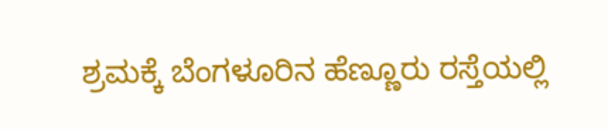ಶ್ರಮಕ್ಕೆ ಬೆಂಗಳೂರಿನ ಹೆಣ್ಣೂರು ರಸ್ತೆಯಲ್ಲಿ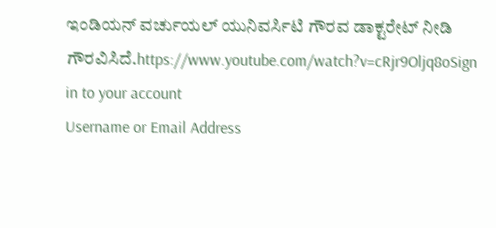ಇಂಡಿಯನ್ ವರ್ಚುಯಲ್ ಯುನಿವರ್ಸಿಟಿ ಗೌರವ ಡಾಕ್ಟರೇಟ್ ನೀಡಿ ಗೌರವಿಸಿದೆ.https://www.youtube.com/watch?v=cRjr9Oljq8oSign in to your account
Username or Email Address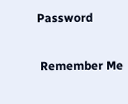Password

 Remember Me